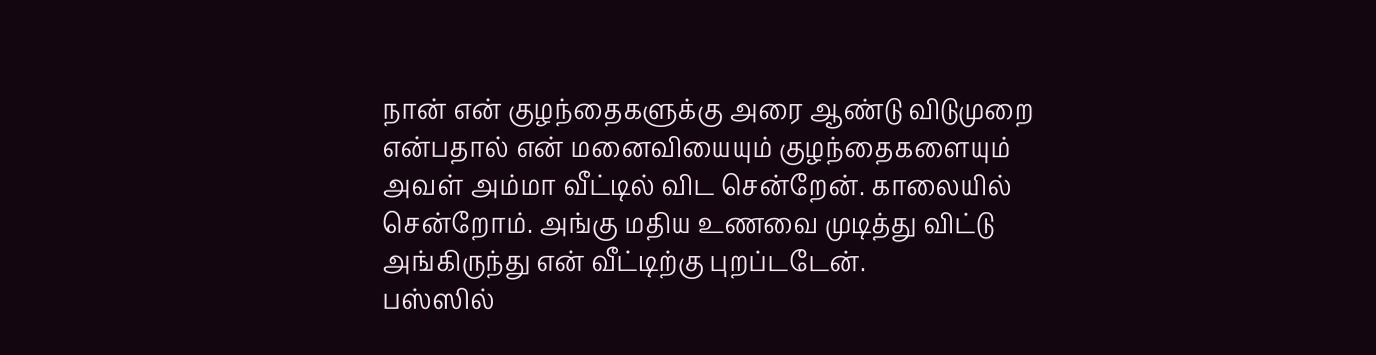நான் என் குழந்தைகளுக்கு அரை ஆண்டு விடுமுறை என்பதால் என் மனைவியையும் குழந்தைகளையும் அவள் அம்மா வீட்டில் விட சென்றேன். காலையில் சென்றோம். அங்கு மதிய உணவை முடித்து விட்டு அங்கிருந்து என் வீட்டிற்கு புறப்டடேன்.
பஸ்ஸில்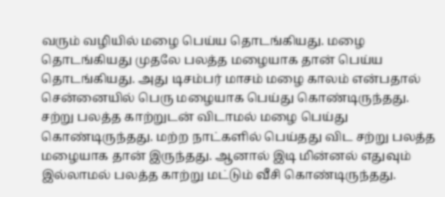வரும் வழியில் மழை பெய்ய தொடங்கியது. மழை தொடங்கியது முதலே பலத்த மழையாக தான் பெய்ய தொடங்கியது. அது டிசம்பர் மாசம் மழை காலம் என்பதால் சென்னையில் பெரு மழையாக பெய்து கொண்டிருந்தது.
சற்று பலத்த காற்றுடன் விடாமல் மழை பெய்து கொண்டிருந்தது. மற்ற நாட்களில் பெய்தது விட சற்று பலத்த மழையாக தான் இருந்தது. ஆனால் இடி மின்னல் எதுவும் இல்லாமல் பலத்த காற்று மட்டும் வீசி கொண்டிருந்தது.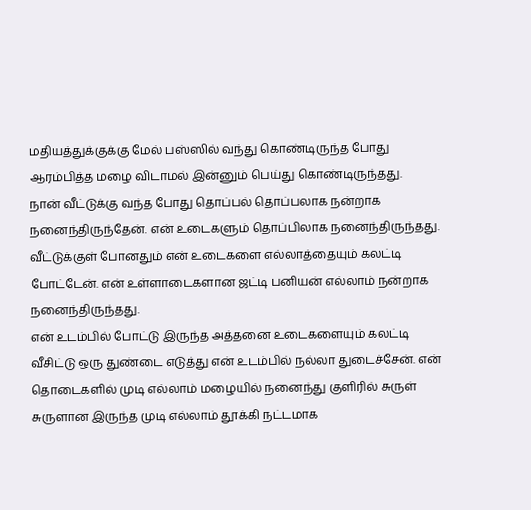மதியத்துக்குக்கு மேல் பஸ்ஸில் வந்து கொண்டிருந்த போது ஆரம்பித்த மழை விடாமல் இன்னும் பெய்து கொண்டிருந்தது.
நான் வீட்டுக்கு வந்த போது தொப்பல் தொப்பலாக நன்றாக நனைந்திருந்தேன். என் உடைகளும் தொப்பிலாக நனைந்திருந்தது. வீட்டுக்குள் போனதும் என் உடைகளை எல்லாத்தையும் கலட்டி போட்டேன். என் உள்ளாடைகளான ஜட்டி பனியன் எல்லாம் நன்றாக நனைந்திருந்தது.
என் உடம்பில் போட்டு இருந்த அத்தனை உடைகளையும் கலட்டி வீசிட்டு ஒரு துண்டை எடுத்து என் உடம்பில் நல்லா துடைச்சேன். என் தொடைகளில் முடி எல்லாம் மழையில் நனைந்து குளிரில் சுருள் சுருளான இருந்த முடி எல்லாம் தூக்கி நட்டமாக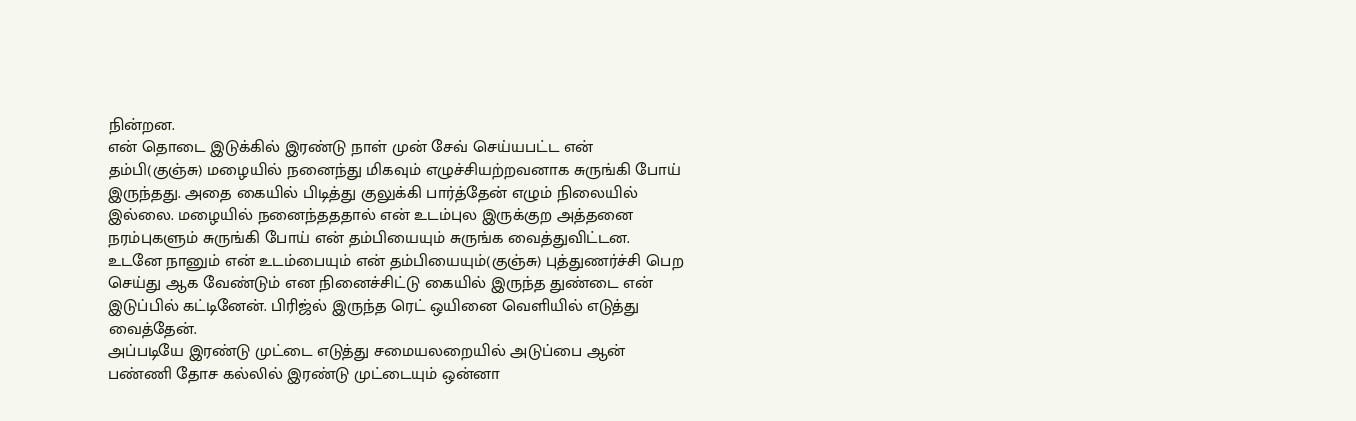நின்றன.
என் தொடை இடுக்கில் இரண்டு நாள் முன் சேவ் செய்யபட்ட என் தம்பி(குஞ்சு) மழையில் நனைந்து மிகவும் எழுச்சியற்றவனாக சுருங்கி போய் இருந்தது. அதை கையில் பிடித்து குலுக்கி பார்த்தேன் எழும் நிலையில் இல்லை. மழையில் நனைந்தததால் என் உடம்புல இருக்குற அத்தனை நரம்புகளும் சுருங்கி போய் என் தம்பியையும் சுருங்க வைத்துவிட்டன.
உடனே நானும் என் உடம்பையும் என் தம்பியையும்(குஞ்சு) புத்துணர்ச்சி பெற செய்து ஆக வேண்டும் என நினைச்சிட்டு கையில் இருந்த துண்டை என் இடுப்பில் கட்டினேன். பிரிஜ்ல் இருந்த ரெட் ஒயினை வெளியில் எடுத்து வைத்தேன்.
அப்படியே இரண்டு முட்டை எடுத்து சமையலறையில் அடுப்பை ஆன் பண்ணி தோச கல்லில் இரண்டு முட்டையும் ஒன்னா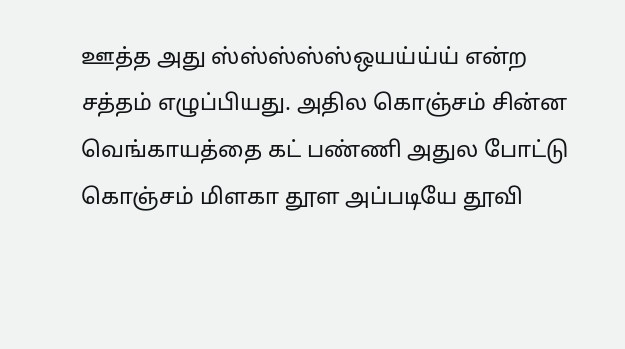ஊத்த அது ஸ்ஸ்ஸ்ஸ்ஸ்ஒயய்ய்ய் என்ற சத்தம் எழுப்பியது. அதில கொஞ்சம் சின்ன வெங்காயத்தை கட் பண்ணி அதுல போட்டு கொஞ்சம் மிளகா தூள அப்படியே தூவி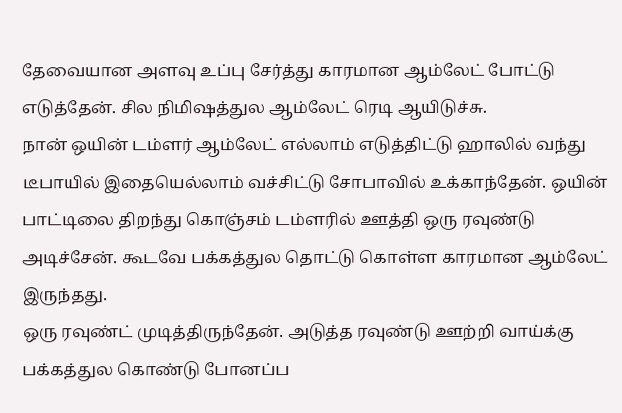தேவையான அளவு உப்பு சேர்த்து காரமான ஆம்லேட் போட்டு எடுத்தேன். சில நிமிஷத்துல ஆம்லேட் ரெடி ஆயிடுச்சு.
நான் ஒயின் டம்ளர் ஆம்லேட் எல்லாம் எடுத்திட்டு ஹாலில் வந்து டீபாயில் இதையெல்லாம் வச்சிட்டு சோபாவில் உக்காந்தேன். ஒயின் பாட்டிலை திறந்து கொஞ்சம் டம்ளரில் ஊத்தி ஒரு ரவுண்டு அடிச்சேன். கூடவே பக்கத்துல தொட்டு கொள்ள காரமான ஆம்லேட் இருந்தது.
ஒரு ரவுண்ட் முடித்திருந்தேன். அடுத்த ரவுண்டு ஊற்றி வாய்க்கு பக்கத்துல கொண்டு போனப்ப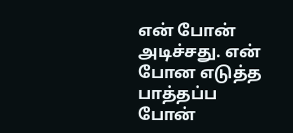என் போன் அடிச்சது. என் போன எடுத்த பாத்தப்ப போன்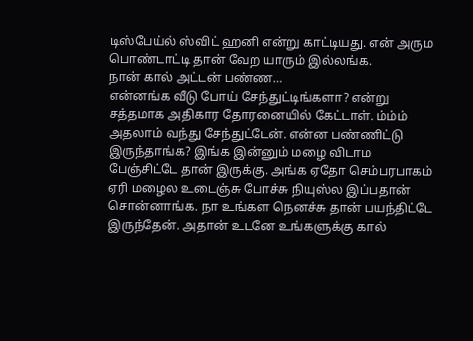டிஸ்பேய்ல் ஸ்விட் ஹனி என்று காட்டியது. என் அரும பொண்டாட்டி தான் வேற யாரும் இல்லங்க.
நான் கால் அட்டன் பண்ண…
என்னங்க வீடு போய் சேந்துட்டிங்களா? என்று சத்தமாக அதிகார தோரனையில் கேட்டாள். ம்ம்ம் அதலாம் வந்து சேந்துட்டேன். என்ன பண்ணிட்டு இருந்தாங்க? இங்க இன்னும் மழை விடாம பேஞ்சிட்டே தான் இருக்கு. அங்க ஏதோ செம்பரபாகம் ஏரி மழைல உடைஞ்சு போச்சு நியுஸ்ல இப்பதான் சொன்னாங்க. நா உங்கள நெனச்சு தான் பயந்திட்டே இருந்தேன். அதான் உடனே உங்களுக்கு கால்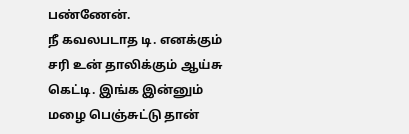பண்ணேன்.
நீ கவலபடாத டி. எனக்கும் சரி உன் தாலிக்கும் ஆய்சு கெட்டி. இங்க இன்னும் மழை பெஞ்சுட்டு தான்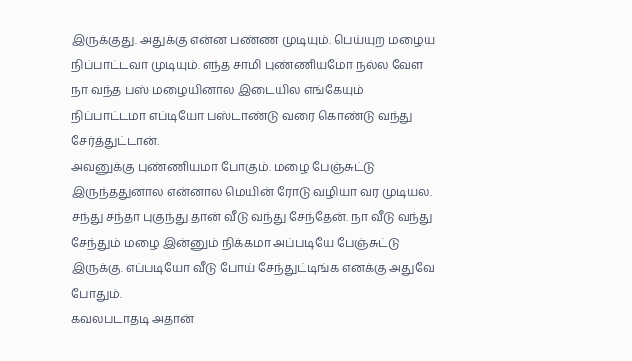இருக்குது. அதுக்கு என்ன பண்ண முடியும். பெய்யுற மழைய நிப்பாட்டவா முடியும். எந்த சாமி புண்ணியமோ நல்ல வேள நா வந்த பஸ் மழையினால இடையில எங்கேயும் நிப்பாட்டமா எப்டியோ பஸ்டாண்டு வரை கொண்டு வந்து சேர்த்துட்டான்.
அவனுக்கு புண்ணியமா போகும். மழை பேஞ்சுட்டு இருந்ததுனால என்னால மெயின் ரோடு வழியா வர முடியல. சந்து சந்தா புகுந்து தான் வீடு வந்து சேந்தேன். நா வீடு வந்து சேந்தும் மழை இன்னும் நிக்கமா அப்படியே பேஞ்சுட்டு இருக்கு. எப்படியோ வீடு போய் சேந்துட்டிங்க எனக்கு அதுவே போதும்.
கவலபடாதடி அதான்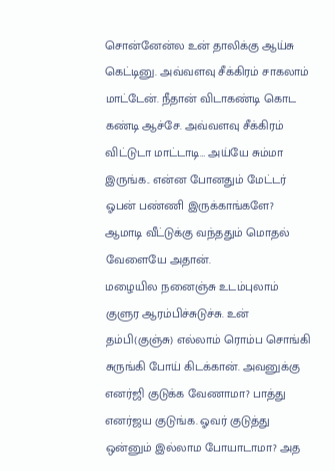சொன்னேன்ல உன் தாலிக்கு ஆய்சு கெட்டினு. அவ்வளவு சீக்கிரம் சாகலாம் மாட்டேன். நீதான் விடாகண்டி கொட கண்டி ஆச்சே. அவ்வளவு சீக்கிரம் விட்டுடா மாட்டாடி… அய்யே சும்மா இருங்க.. என்ன போனதும் மேட்டர் ஓபன் பண்ணி இருக்காங்களே? ஆமாடி வீட்டுக்கு வந்ததும் மொதல் வேளையே அதான்.
மழையில நனைஞ்சு உடம்புலாம் குளுர ஆரம்பிச்சுடுச்சு. உன் தம்பி(குஞ்சு) எல்லாம் ரொம்ப சொங்கி சுருங்கி போய் கிடக்கான். அவனுக்கு எனர்ஜி குடுக்க வேணாமா? பாத்து எனர்ஜய குடுங்க. ஓவர் குடுத்து ஒன்னும் இல்லாம போயாடாமா? அத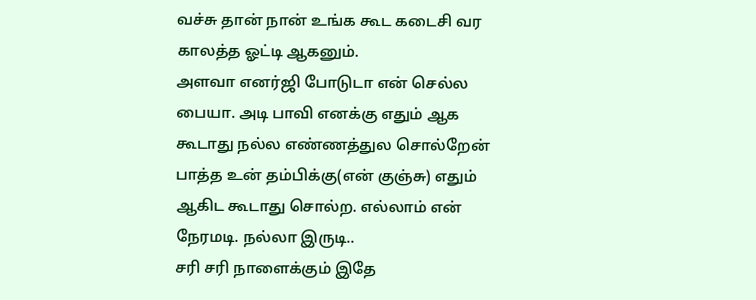வச்சு தான் நான் உங்க கூட கடைசி வர காலத்த ஓட்டி ஆகனும்.
அளவா எனர்ஜி போடுடா என் செல்ல பையா. அடி பாவி எனக்கு எதும் ஆக கூடாது நல்ல எண்ணத்துல சொல்றேன் பாத்த உன் தம்பிக்கு(என் குஞ்சு) எதும் ஆகிட கூடாது சொல்ற. எல்லாம் என் நேரமடி. நல்லா இருடி..
சரி சரி நாளைக்கும் இதே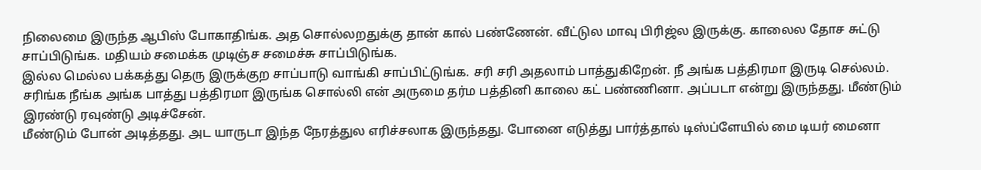நிலைமை இருந்த ஆபிஸ் போகாதிங்க. அத சொல்லறதுக்கு தான் கால் பண்ணேன். வீட்டுல மாவு பிரிஜ்ல இருக்கு. காலைல தோச சுட்டு சாப்பிடுங்க. மதியம் சமைக்க முடிஞ்ச சமைச்சு சாப்பிடுங்க.
இல்ல மெல்ல பக்கத்து தெரு இருக்குற சாப்பாடு வாங்கி சாப்பிட்டுங்க. சரி சரி அதலாம் பாத்துகிறேன். நீ அங்க பத்திரமா இருடி செல்லம். சரிங்க நீங்க அங்க பாத்து பத்திரமா இருங்க சொல்லி என் அருமை தர்ம பத்தினி காலை கட் பண்ணினா. அப்படா என்று இருந்தது. மீண்டும் இரண்டு ரவுண்டு அடிச்சேன்.
மீண்டும் போன் அடித்தது. அட யாருடா இந்த நேரத்துல எரிச்சலாக இருந்தது. போனை எடுத்து பார்த்தால் டிஸ்ப்ளேயில் மை டியர் மைனா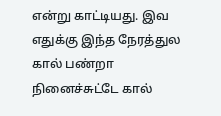என்று காட்டியது. இவ எதுக்கு இந்த நேரத்துல கால் பண்றா நினைச்சுட்டே கால்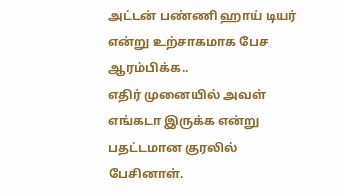அட்டன் பண்ணி ஹாய் டியர் என்று உற்சாகமாக பேச ஆரம்பிக்க..
எதிர் முனையில் அவள் எங்கடா இருக்க என்று பதட்டமான குரலில் பேசினாள்.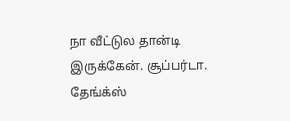நா வீட்டுல தான்டி இருக்கேன். சூப்பர்டா. தேங்க்ஸ்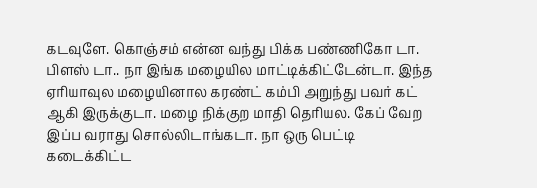கடவுளே. கொஞ்சம் என்ன வந்து பிக்க பண்ணிகோ டா. பிளஸ் டா.. நா இங்க மழையில மாட்டிக்கிட்டேன்டா. இந்த ஏரியாவுல மழையினால கரண்ட் கம்பி அறுந்து பவர் கட் ஆகி இருக்குடா. மழை நிக்குற மாதி தெரியல. கேப் வேற இப்ப வராது சொல்லிடாங்கடா. நா ஒரு பெட்டி கடைக்கிட்ட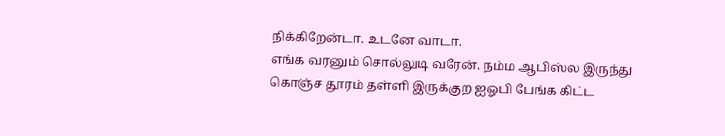நிக்கிறேன்டா. உடனே வாடா.
எங்க வரனும் சொல்லுடி வரேன். நம்ம ஆபிஸ்ல இருந்து கொஞ்ச தூரம் தள்ளி இருக்குற ஐஓபி பேங்க கிட்ட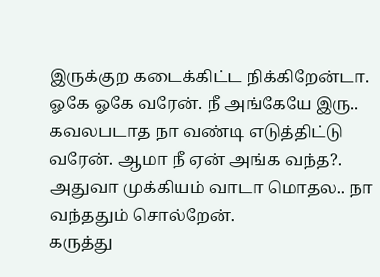இருக்குற கடைக்கிட்ட நிக்கிறேன்டா. ஓகே ஓகே வரேன். நீ அங்கேயே இரு.. கவலபடாத நா வண்டி எடுத்திட்டு வரேன். ஆமா நீ ஏன் அங்க வந்த?. அதுவா முக்கியம் வாடா மொதல.. நா வந்ததும் சொல்றேன்.
கருத்து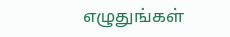எழுதுங்கள்